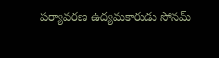పర్యావరణ ఉద్యమకారుడు సోనమ్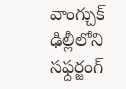వాంగ్చుక్ ఢిల్లీలోని సఫ్దర్జంగ్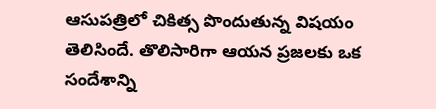ఆసుపత్రిలో చికిత్స పొందుతున్న విషయం తెలిసిందే. తొలిసారిగా ఆయన ప్రజలకు ఒక సందేశాన్ని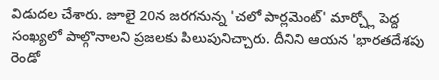విడుదల చేశారు. జూలై 20న జరగనున్న 'చలో పార్లమెంట్' మార్చ్లో పెద్ద సంఖ్యలో పాల్గొనాలని ప్రజలకు పిలుపునిచ్చారు. దీనిని ఆయన 'భారతదేశపు రెండో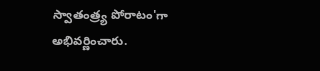స్వాతంత్ర్య పోరాటం'గా అభివర్ణించారు.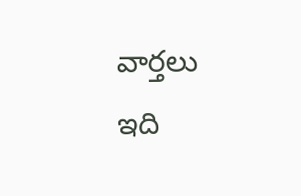వార్తలు
ఇది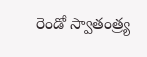రెండో స్వాతంత్ర్య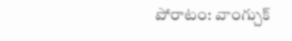పోరాటం: వాంగ్చుక్